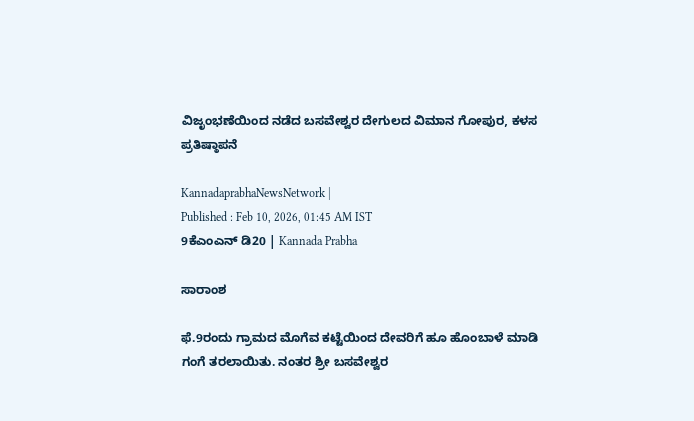ವಿಜೃಂಭಣೆಯಿಂದ ನಡೆದ ಬಸವೇಶ್ವರ ದೇಗುಲದ ವಿಮಾನ ಗೋಪುರ, ಕಳಸ ಪ್ರತಿಷ್ಠಾಪನೆ

KannadaprabhaNewsNetwork |
Published : Feb 10, 2026, 01:45 AM IST
9ಕೆಎಂಎನ್ ಡಿ20 | Kannada Prabha

ಸಾರಾಂಶ

ಫೆ.9ರಂದು ಗ್ರಾಮದ ಮೊಗೆವ ಕಟ್ಟೆಯಿಂದ ದೇವರಿಗೆ ಹೂ ಹೊಂಬಾಳೆ ಮಾಡಿ ಗಂಗೆ ತರಲಾಯಿತು. ನಂತರ ಶ್ರೀ ಬಸವೇಶ್ವರ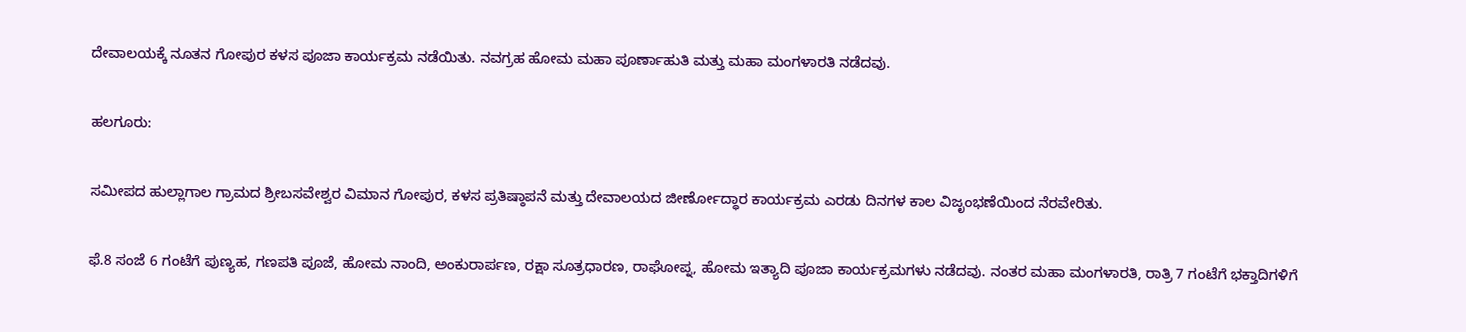ದೇವಾಲಯಕ್ಕೆ ನೂತನ ಗೋಪುರ ಕಳಸ ಪೂಜಾ ಕಾರ್ಯಕ್ರಮ ನಡೆಯಿತು. ನವಗ್ರಹ ಹೋಮ ಮಹಾ ಪೂರ್ಣಾಹುತಿ ಮತ್ತು ಮಹಾ ಮಂಗಳಾರತಿ ನಡೆದವು.

ಹಲಗೂರು:

ಸಮೀಪದ ಹುಲ್ಲಾಗಾಲ ಗ್ರಾಮದ ಶ್ರೀಬಸವೇಶ್ವರ ವಿಮಾನ ಗೋಪುರ, ಕಳಸ ಪ್ರತಿಷ್ಠಾಪನೆ ಮತ್ತು ದೇವಾಲಯದ ಜೀರ್ಣೋದ್ಧಾರ ಕಾರ್ಯಕ್ರಮ ಎರಡು ದಿನಗಳ ಕಾಲ ವಿಜೃಂಭಣೆಯಿಂದ ನೆರವೇರಿತು.

ಫೆ.8 ಸಂಜೆ 6 ಗಂಟೆಗೆ ಪುಣ್ಯಹ, ಗಣಪತಿ ಪೂಜೆ, ಹೋಮ ನಾಂದಿ, ಅಂಕುರಾರ್ಪಣ, ರಕ್ಷಾ ಸೂತ್ರಧಾರಣ, ರಾಘೋಪ್ನ, ಹೋಮ ಇತ್ಯಾದಿ ಪೂಜಾ ಕಾರ್ಯಕ್ರಮಗಳು ನಡೆದವು. ನಂತರ ಮಹಾ ಮಂಗಳಾರತಿ, ರಾತ್ರಿ 7 ಗಂಟೆಗೆ ಭಕ್ತಾದಿಗಳಿಗೆ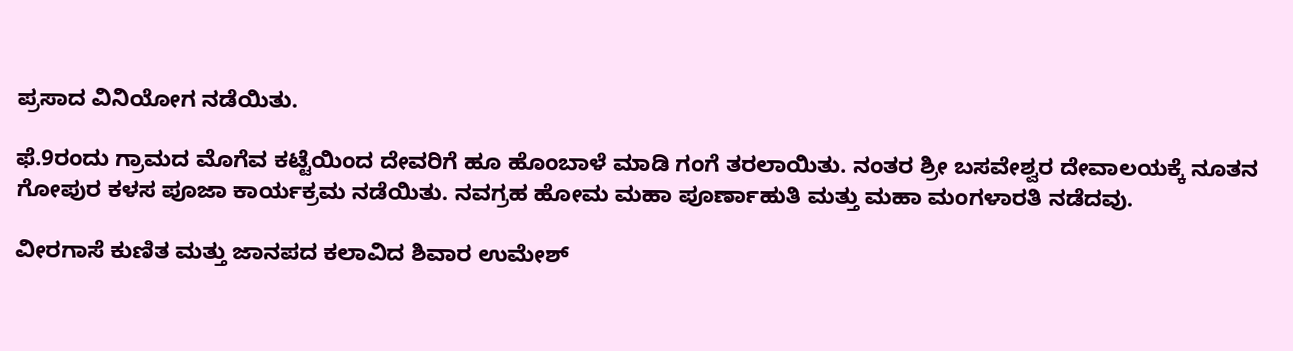ಪ್ರಸಾದ ವಿನಿಯೋಗ ನಡೆಯಿತು.

ಫೆ.9ರಂದು ಗ್ರಾಮದ ಮೊಗೆವ ಕಟ್ಟೆಯಿಂದ ದೇವರಿಗೆ ಹೂ ಹೊಂಬಾಳೆ ಮಾಡಿ ಗಂಗೆ ತರಲಾಯಿತು. ನಂತರ ಶ್ರೀ ಬಸವೇಶ್ವರ ದೇವಾಲಯಕ್ಕೆ ನೂತನ ಗೋಪುರ ಕಳಸ ಪೂಜಾ ಕಾರ್ಯಕ್ರಮ ನಡೆಯಿತು. ನವಗ್ರಹ ಹೋಮ ಮಹಾ ಪೂರ್ಣಾಹುತಿ ಮತ್ತು ಮಹಾ ಮಂಗಳಾರತಿ ನಡೆದವು.

ವೀರಗಾಸೆ ಕುಣಿತ ಮತ್ತು ಜಾನಪದ ಕಲಾವಿದ ಶಿವಾರ ಉಮೇಶ್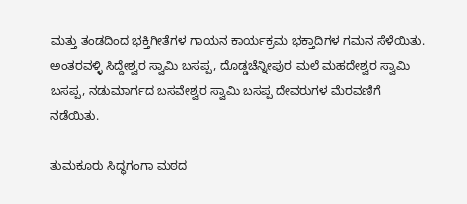ಮತ್ತು ತಂಡದಿಂದ ಭಕ್ತಿಗೀತೆಗಳ ಗಾಯನ ಕಾರ್ಯಕ್ರಮ ಭಕ್ತಾದಿಗಳ ಗಮನ ಸೆಳೆಯಿತು. ಅಂತರವಳ್ಳಿ ಸಿದ್ದೇಶ್ವರ ಸ್ವಾಮಿ ಬಸಪ್ಪ, ದೊಡ್ಡಚೆನ್ನೀಪುರ ಮಲೆ ಮಹದೇಶ್ವರ ಸ್ವಾಮಿ ಬಸಪ್ಪ, ನಡುಮಾರ್ಗದ ಬಸವೇಶ್ವರ ಸ್ವಾಮಿ ಬಸಪ್ಪ ದೇವರುಗಳ ಮೆರವಣಿಗೆ ನಡೆಯಿತು.

ತುಮಕೂರು ಸಿದ್ಧಗಂಗಾ ಮಠದ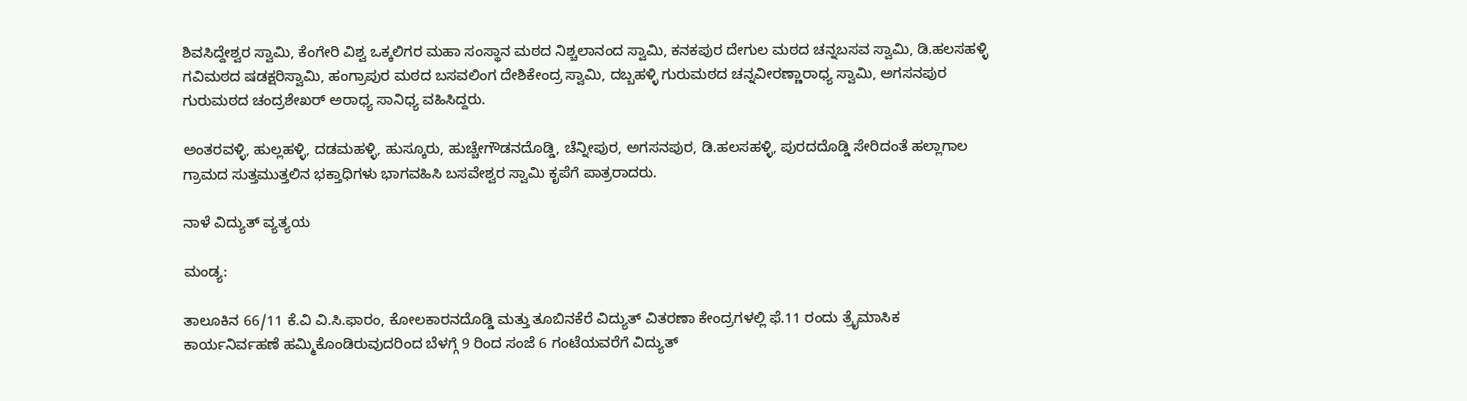ಶಿವಸಿದ್ದೇಶ್ವರ ಸ್ವಾಮಿ, ಕೆಂಗೇರಿ ವಿಶ್ವ ಒಕ್ಕಲಿಗರ ಮಹಾ ಸಂಸ್ಥಾನ ಮಠದ ನಿಶ್ಚಲಾನಂದ ಸ್ವಾಮಿ, ಕನಕಪುರ ದೇಗುಲ ಮಠದ ಚನ್ನಬಸವ ಸ್ವಾಮಿ, ಡಿ.ಹಲಸಹಳ್ಳಿ ಗವಿಮಠದ ಷಡಕ್ಷರಿಸ್ವಾಮಿ, ಹಂಗ್ರಾಪುರ ಮಠದ ಬಸವಲಿಂಗ ದೇಶಿಕೇಂದ್ರ ಸ್ವಾಮಿ, ದಬ್ಬಹಳ್ಳಿ ಗುರುಮಠದ ಚನ್ನವೀರಣ್ಣಾರಾಧ್ಯ ಸ್ವಾಮಿ, ಅಗಸನಪುರ ಗುರುಮಠದ ಚಂದ್ರಶೇಖರ್ ಅರಾಧ್ಯ ಸಾನಿಧ್ಯ ವಹಿಸಿದ್ದರು.

ಅಂತರವಳ್ಳಿ, ಹುಲ್ಲಹಳ್ಳಿ, ದಡಮಹಳ್ಳಿ, ಹುಸ್ಕೂರು, ಹುಚ್ಚೇಗೌಡನದೊಡ್ಡಿ, ಚೆನ್ನೀಪುರ, ಅಗಸನಪುರ, ಡಿ.ಹಲಸಹಳ್ಳಿ, ಪುರದದೊಡ್ಡಿ ಸೇರಿದಂತೆ ಹಲ್ಲಾಗಾಲ ಗ್ರಾಮದ ಸುತ್ತಮುತ್ತಲಿನ ಭಕ್ತಾಧಿಗಳು ಭಾಗವಹಿಸಿ ಬಸವೇಶ್ವರ ಸ್ವಾಮಿ ಕೃಪೆಗೆ ಪಾತ್ರರಾದರು.

ನಾಳೆ ವಿದ್ಯುತ್ ವ್ಯತ್ಯಯ

ಮಂಡ್ಯ:

ತಾಲೂಕಿನ 66/11 ಕೆ.ವಿ ವಿ.ಸಿ.ಫಾರಂ, ಕೋಲಕಾರನದೊಡ್ಡಿ ಮತ್ತು ತೂಬಿನಕೆರೆ ವಿದ್ಯುತ್ ವಿತರಣಾ ಕೇಂದ್ರಗಳಲ್ಲಿ ಫೆ.11 ರಂದು ತ್ರೈಮಾಸಿಕ ಕಾರ್ಯನಿರ್ವಹಣೆ ಹಮ್ಮಿಕೊಂಡಿರುವುದರಿಂದ ಬೆಳಗ್ಗೆ 9 ರಿಂದ ಸಂಜೆ 6 ಗಂಟೆಯವರೆಗೆ ವಿದ್ಯುತ್‌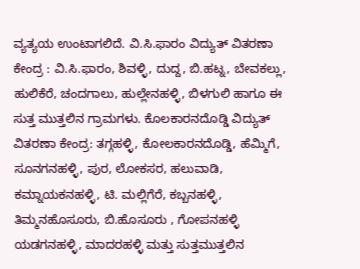ವ್ಯತ್ಯಯ ಉಂಟಾಗಲಿದೆ. ವಿ.ಸಿ.ಫಾರಂ ವಿದ್ಯುತ್ ವಿತರಣಾ ಕೇಂದ್ರ : ವಿ.ಸಿ.ಫಾರಂ, ಶಿವಳ್ಳಿ, ದುದ್ದ, ಬಿ.ಹಟ್ನ, ಬೇವಕಲ್ಲು, ಹುಲಿಕೆರೆ, ಚಂದಗಾಲು, ಹುಲ್ಲೇನಹಳ್ಳಿ, ಬಿಳಗುಲಿ ಹಾಗೂ ಈ ಸುತ್ತ ಮುತ್ತಲಿನ ಗ್ರಾಮಗಳು. ಕೊಲಕಾರನದೊಡ್ಡಿ ವಿದ್ಯುತ್ ವಿತರಣಾ ಕೇಂದ್ರ: ತಗ್ಗಹಳ್ಳಿ, ಕೋಲಕಾರನದೊಡ್ಡಿ, ಹೆಮ್ಮಿಗೆ, ಸೂನಗನಹಳ್ಳಿ, ಪುರ, ಲೋಕಸರ, ಹಲುವಾಡಿ, ಕಮ್ನಾಯಕನಹಳ್ಳಿ, ಟಿ. ಮಲ್ಲಿಗೆರೆ, ಕಬ್ಬನಹಳ್ಳಿ, ತಿಮ್ಮನಹೊಸೂರು, ಬಿ.ಹೊಸೂರು , ಗೋಪನಹಳ್ಳಿ ಯಡಗನಹಳ್ಳಿ, ಮಾದರಹಳ್ಳಿ ಮತ್ತು ಸುತ್ತಮುತ್ತಲಿನ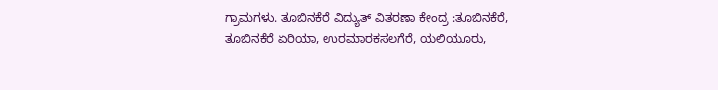ಗ್ರಾಮಗಳು. ತೂಬಿನಕೆರೆ ವಿದ್ಯುತ್ ವಿತರಣಾ ಕೇಂದ್ರ :ತೂಬಿನಕೆರೆ, ತೂಬಿನಕೆರೆ ಏರಿಯಾ, ಉರಮಾರಕಸಲಗೆರೆ, ಯಲಿಯೂರು,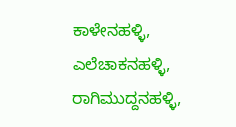ಕಾಳೇನಹಳ್ಳಿ, ಎಲೆಚಾಕನಹಳ್ಳಿ, ರಾಗಿಮುದ್ದನಹಳ್ಳಿ,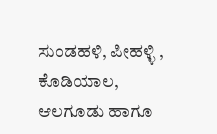ಸುಂಡಹಳಿ, ಪೀಹಳ್ಳಿ , ಕೊಡಿಯಾಲ, ಆಲಗೂಡು ಹಾಗೂ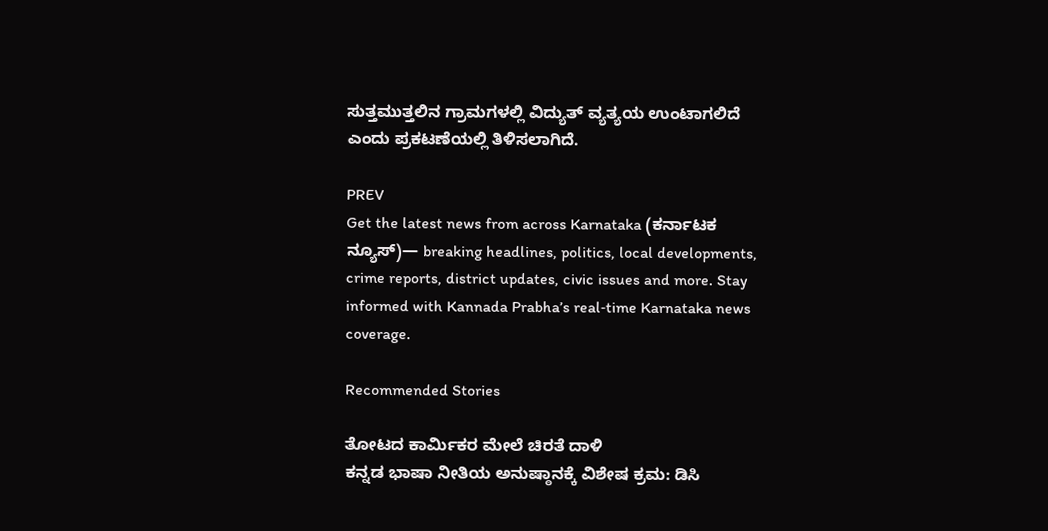ಸುತ್ತಮುತ್ತಲಿನ ಗ್ರಾಮಗಳಲ್ಲಿ ವಿದ್ಯುತ್ ವ್ಯತ್ಯಯ ಉಂಟಾಗಲಿದೆ ಎಂದು ಪ್ರಕಟಣೆಯಲ್ಲಿ ತಿಳಿಸಲಾಗಿದೆ.

PREV
Get the latest news from across Karnataka (ಕರ್ನಾಟಕ ನ್ಯೂಸ್)— breaking headlines, politics, local developments, crime reports, district updates, civic issues and more. Stay informed with Kannada Prabha’s real‑time Karnataka news coverage.

Recommended Stories

ತೋಟದ ಕಾರ್ಮಿಕರ ಮೇಲೆ ಚಿರತೆ ದಾಳಿ
ಕನ್ನಡ ಭಾಷಾ ನೀತಿಯ ಅನುಷ್ಠಾನಕ್ಕೆ ವಿಶೇಷ ಕ್ರಮ: ಡಿಸಿ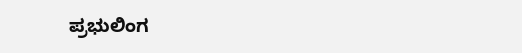ಪ್ರಭುಲಿಂಗ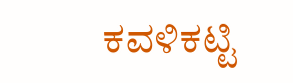ಕವಳಿಕಟ್ಟಿ